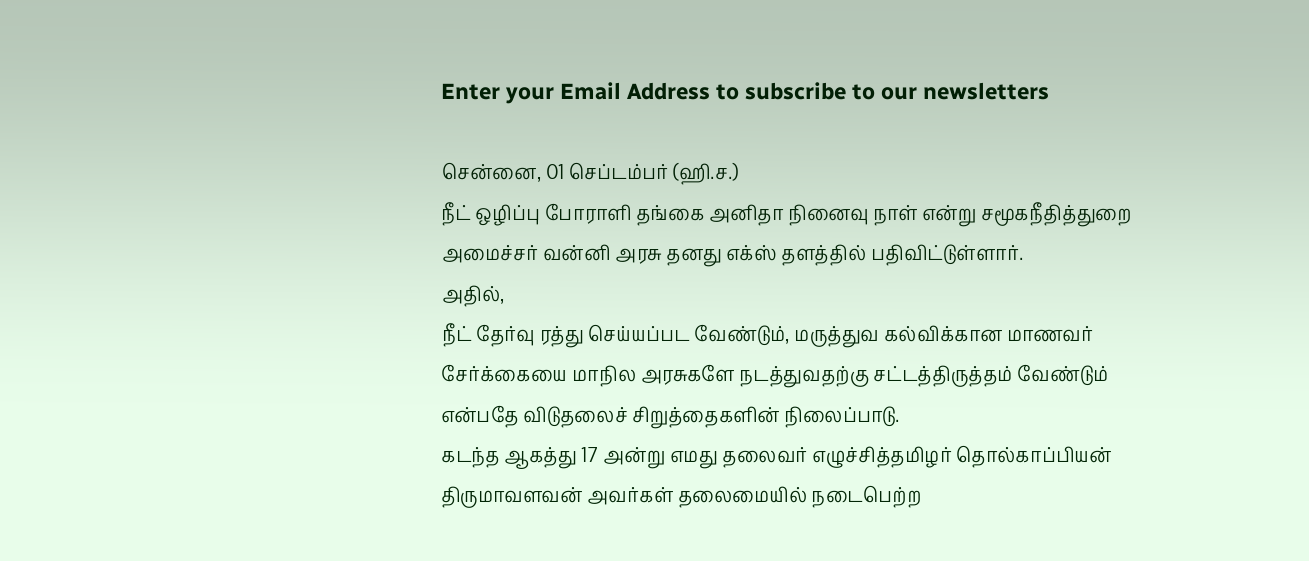Enter your Email Address to subscribe to our newsletters

சென்னை, 01 செப்டம்பர் (ஹி.ச.)
நீட் ஒழிப்பு போராளி தங்கை அனிதா நினைவு நாள் என்று சமூகநீதித்துறை அமைச்சர் வன்னி அரசு தனது எக்ஸ் தளத்தில் பதிவிட்டுள்ளார்.
அதில்,
நீட் தேர்வு ரத்து செய்யப்பட வேண்டும், மருத்துவ கல்விக்கான மாணவர் சேர்க்கையை மாநில அரசுகளே நடத்துவதற்கு சட்டத்திருத்தம் வேண்டும் என்பதே விடுதலைச் சிறுத்தைகளின் நிலைப்பாடு.
கடந்த ஆகத்து 17 அன்று எமது தலைவர் எழுச்சித்தமிழர் தொல்காப்பியன் திருமாவளவன் அவர்கள் தலைமையில் நடைபெற்ற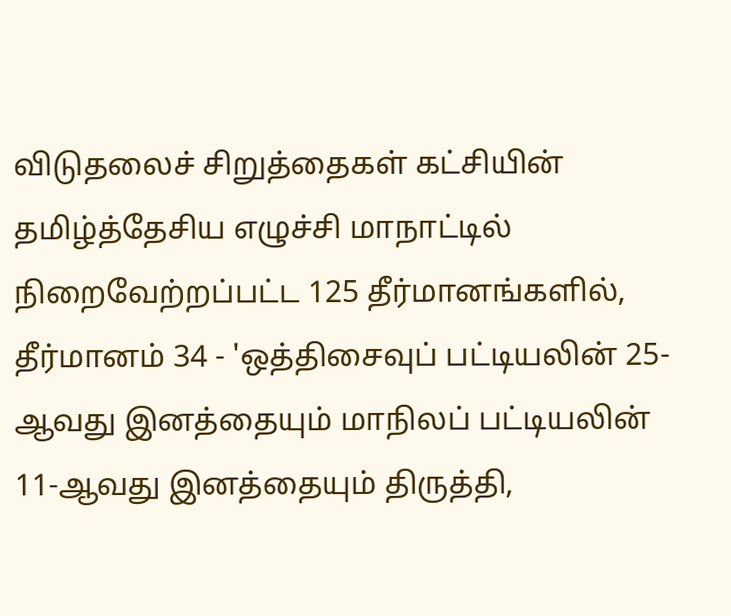விடுதலைச் சிறுத்தைகள் கட்சியின் தமிழ்த்தேசிய எழுச்சி மாநாட்டில் நிறைவேற்றப்பட்ட 125 தீர்மானங்களில், தீர்மானம் 34 - 'ஒத்திசைவுப் பட்டியலின் 25-ஆவது இனத்தையும் மாநிலப் பட்டியலின் 11-ஆவது இனத்தையும் திருத்தி,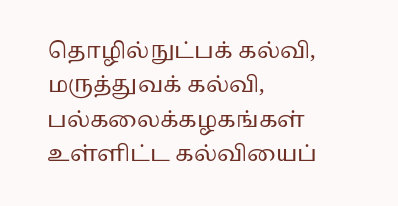தொழில்நுட்பக் கல்வி, மருத்துவக் கல்வி, பல்கலைக்கழகங்கள் உள்ளிட்ட கல்வியைப்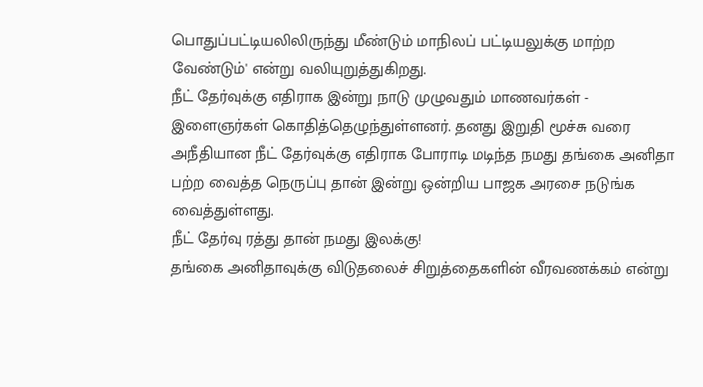பொதுப்பட்டியலிலிருந்து மீண்டும் மாநிலப் பட்டியலுக்கு மாற்ற வேண்டும்' என்று வலியுறுத்துகிறது.
நீட் தேர்வுக்கு எதிராக இன்று நாடு முழுவதும் மாணவர்கள் - இளைஞர்கள் கொதித்தெழுந்துள்ளனர். தனது இறுதி மூச்சு வரை அநீதியான நீட் தேர்வுக்கு எதிராக போராடி மடிந்த நமது தங்கை அனிதா பற்ற வைத்த நெருப்பு தான் இன்று ஒன்றிய பாஜக அரசை நடுங்க வைத்துள்ளது.
நீட் தேர்வு ரத்து தான் நமது இலக்கு!
தங்கை அனிதாவுக்கு விடுதலைச் சிறுத்தைகளின் வீரவணக்கம் என்று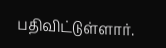பதிவிட்டுள்ளார்.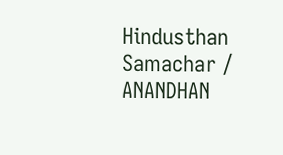Hindusthan Samachar / ANANDHAN